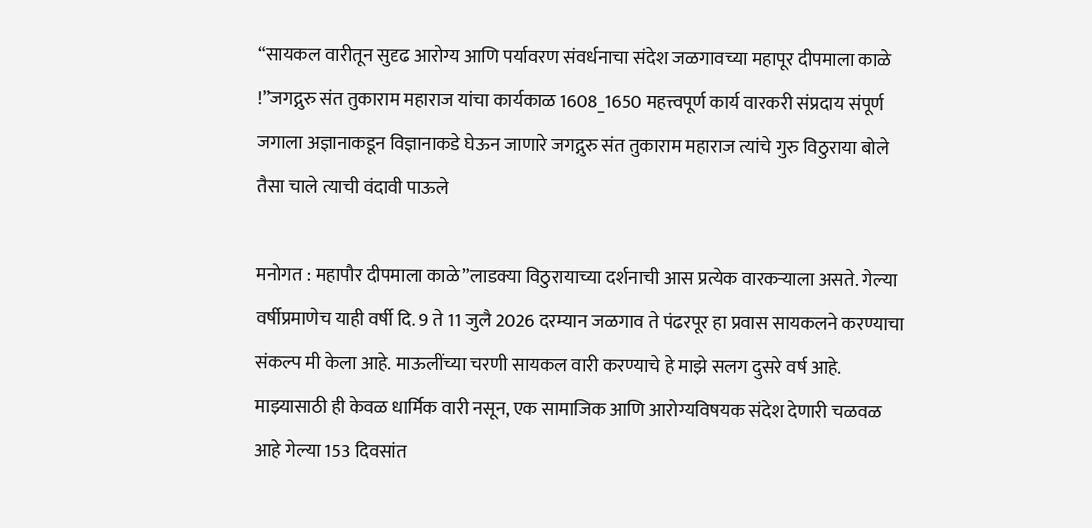“सायकल वारीतून सुदृढ आरोग्य आणि पर्यावरण संवर्धनाचा संदेश जळगावच्या महापूर दीपमाला काळे !”जगद्गुरु संत तुकाराम महाराज यांचा कार्यकाळ 1608_1650 महत्त्वपूर्ण कार्य वारकरी संप्रदाय संपूर्ण जगाला अज्ञानाकडून विज्ञानाकडे घेऊन जाणारे जगद्गुरु संत तुकाराम महाराज त्यांचे गुरु विठुराया बोले तैसा चाले त्याची वंदावी पाऊले

मनोगत : महापौर दीपमाला काळे”लाडक्या विठुरायाच्या दर्शनाची आस प्रत्येक वारकऱ्याला असते. गेल्या वर्षीप्रमाणेच याही वर्षी दि. 9 ते 11 जुलै 2026 दरम्यान जळगाव ते पंढरपूर हा प्रवास सायकलने करण्याचा संकल्प मी केला आहे. माऊलींच्या चरणी सायकल वारी करण्याचे हे माझे सलग दुसरे वर्ष आहे. माझ्यासाठी ही केवळ धार्मिक वारी नसून, एक सामाजिक आणि आरोग्यविषयक संदेश देणारी चळवळ आहे गेल्या 153 दिवसांत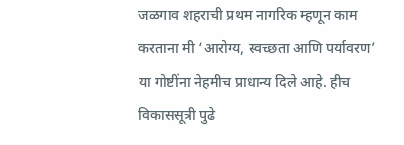जळगाव शहराची प्रथम नागरिक म्हणून काम करताना मी ‘आरोग्य, स्वच्छता आणि पर्यावरण’ या गोष्टींना नेहमीच प्राधान्य दिले आहे. हीच विकाससूत्री पुढे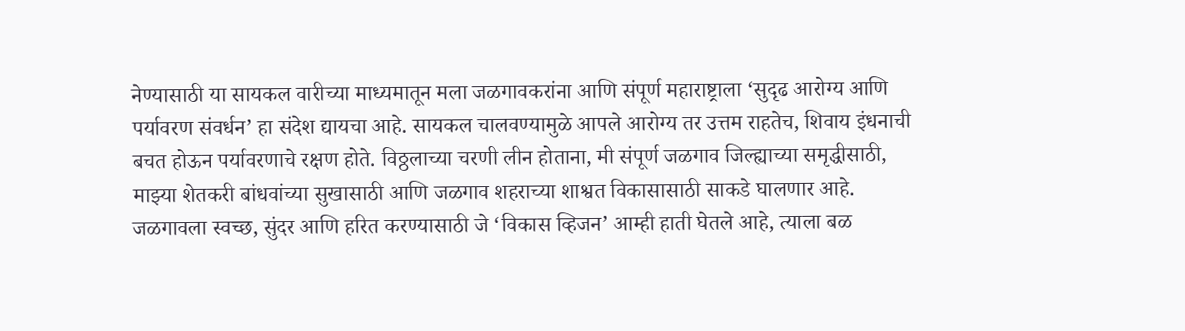नेण्यासाठी या सायकल वारीच्या माध्यमातून मला जळगावकरांना आणि संपूर्ण महाराष्ट्राला ‘सुदृढ आरोग्य आणि पर्यावरण संवर्धन’ हा संदेश द्यायचा आहे. सायकल चालवण्यामुळे आपले आरोग्य तर उत्तम राहतेच, शिवाय इंधनाची बचत होऊन पर्यावरणाचे रक्षण होते. विठ्ठलाच्या चरणी लीन होताना, मी संपूर्ण जळगाव जिल्ह्याच्या समृद्धीसाठी, माझ्या शेतकरी बांधवांच्या सुखासाठी आणि जळगाव शहराच्या शाश्वत विकासासाठी साकडे घालणार आहे. जळगावला स्वच्छ, सुंदर आणि हरित करण्यासाठी जे ‘विकास व्हिजन’ आम्ही हाती घेतले आहे, त्याला बळ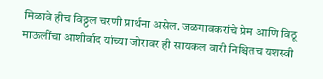मिळावे हीच विठ्ठल चरणी प्रार्थना असेल. जळगावकरांचे प्रेम आणि विठू माऊलींचा आशीर्वाद यांच्या जोरावर ही सायकल वारी निश्चितच यशस्वी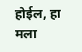होईल, हा मला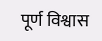पूर्ण विश्वास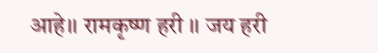आहे।। रामकृष्ण हरी ।। जय हरी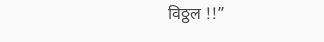विठ्ठल !!”